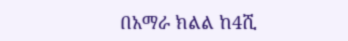በአማራ ክልል ከ4ሺ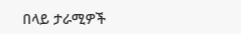በላይ ታራሚዎች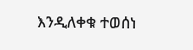እንዲለቀቁ ተወሰነ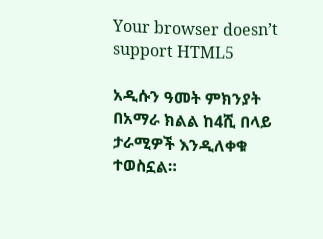Your browser doesn’t support HTML5

አዲሱን ዓመት ምክንያት በአማራ ክልል ከ4ሺ በላይ ታራሚዎች እንዲለቀቁ ተወስኗል።